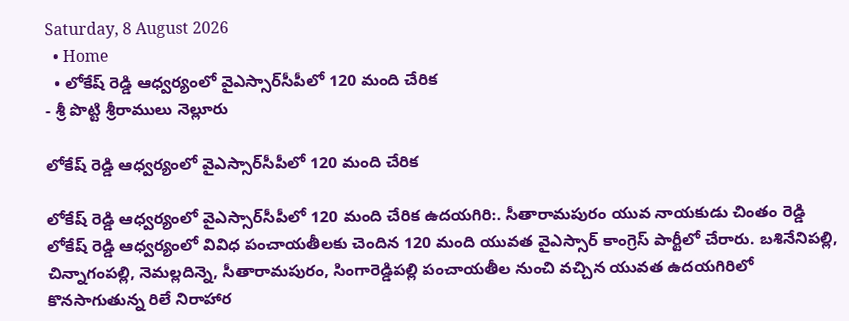Saturday, 8 August 2026
  • Home
  • లోకేష్ రెడ్డి ఆధ్వర్యంలో వైఎస్సార్‌సీపీలో 120 మంది చేరిక
- శ్రీ పొట్టి శ్రీరాములు నెల్లూరు

లోకేష్ రెడ్డి ఆధ్వర్యంలో వైఎస్సార్‌సీపీలో 120 మంది చేరిక

లోకేష్ రెడ్డి ఆధ్వర్యంలో వైఎస్సార్‌సీపీలో 120 మంది చేరిక ఉదయగిరి:. సీతారామపురం యువ నాయకుడు చింతం రెడ్డి లోకేష్ రెడ్డి ఆధ్వర్యంలో వివిధ పంచాయతీలకు చెందిన 120 మంది యువత వైఎస్సార్ కాంగ్రెస్ పార్టీలో చేరారు. బశినేనిపల్లి, చిన్నాగంపల్లి, నెమల్లదిన్నె, సీతారామపురం, సింగారెడ్డిపల్లి పంచాయతీల నుంచి వచ్చిన యువత ఉదయగిరిలో కొనసాగుతున్న రిలే నిరాహార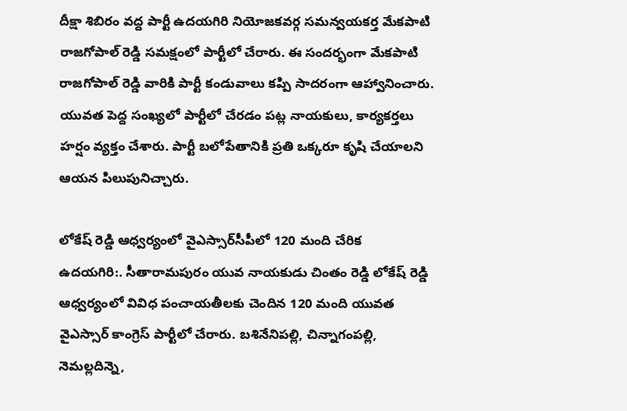దీక్షా శిబిరం వద్ద పార్టీ ఉదయగిరి నియోజకవర్గ సమన్వయకర్త మేకపాటి రాజగోపాల్ రెడ్డి సమక్షంలో పార్టీలో చేరారు. ఈ సందర్భంగా మేకపాటి రాజగోపాల్ రెడ్డి వారికి పార్టీ కండువాలు కప్పి సాదరంగా ఆహ్వానించారు. యువత పెద్ద సంఖ్యలో పార్టీలో చేరడం పట్ల నాయకులు, కార్యకర్తలు హర్షం వ్యక్తం చేశారు. పార్టీ బలోపేతానికి ప్రతి ఒక్కరూ కృషి చేయాలని ఆయన పిలుపునిచ్చారు.

లోకేష్ రెడ్డి ఆధ్వర్యంలో వైఎస్సార్‌సీపీలో 120 మంది చేరిక
ఉదయగిరి:. సీతారామపురం యువ నాయకుడు చింతం రెడ్డి లోకేష్ రెడ్డి ఆధ్వర్యంలో వివిధ పంచాయతీలకు చెందిన 120 మంది యువత వైఎస్సార్ కాంగ్రెస్ పార్టీలో చేరారు. బశినేనిపల్లి, చిన్నాగంపల్లి, నెమల్లదిన్నె,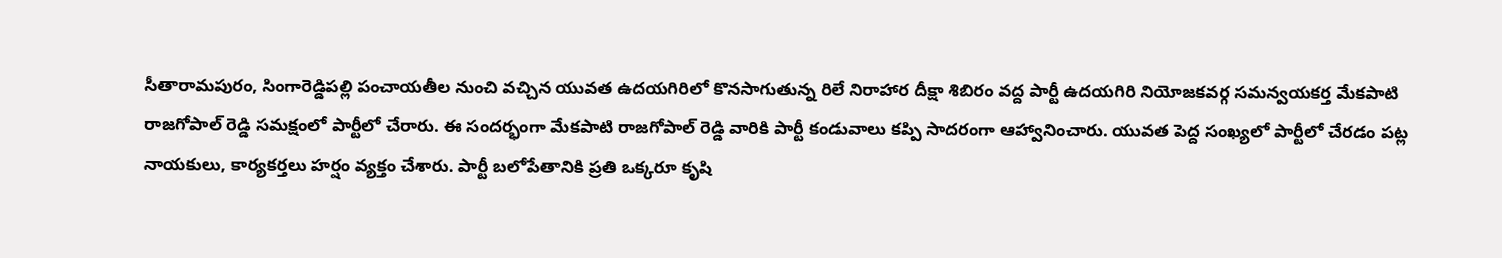సీతారామపురం, సింగారెడ్డిపల్లి పంచాయతీల నుంచి వచ్చిన యువత ఉదయగిరిలో కొనసాగుతున్న రిలే నిరాహార దీక్షా శిబిరం వద్ద పార్టీ ఉదయగిరి నియోజకవర్గ సమన్వయకర్త మేకపాటి రాజగోపాల్ రెడ్డి సమక్షంలో పార్టీలో చేరారు. ఈ సందర్భంగా మేకపాటి రాజగోపాల్ రెడ్డి వారికి పార్టీ కండువాలు కప్పి సాదరంగా ఆహ్వానించారు. యువత పెద్ద సంఖ్యలో పార్టీలో చేరడం పట్ల నాయకులు, కార్యకర్తలు హర్షం వ్యక్తం చేశారు. పార్టీ బలోపేతానికి ప్రతి ఒక్కరూ కృషి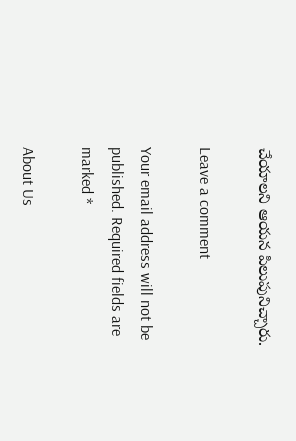చేయాలని ఆయన పిలుపునిచ్చారు.

Leave a comment

Your email address will not be published. Required fields are marked *

About Us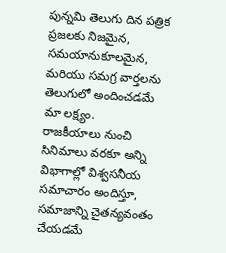పున్నమి తెలుగు దిన పత్రిక ప్రజలకు నిజమైన, సమయానుకూలమైన, మరియు సమగ్ర వార్తలను తెలుగులో అందించడమే మా లక్ష్యం.
రాజకీయాలు నుంచి సినిమాలు వరకూ అన్ని విభాగాల్లో విశ్వసనీయ సమాచారం అందిస్తూ, సమాజాన్ని చైతన్యవంతం చేయడమే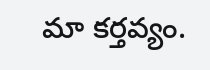మా కర్తవ్యం.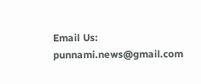Email Us: punnami.news@gmail.com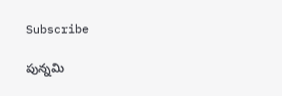Subscribe

పున్నమి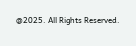@2025. All Rights Reserved.